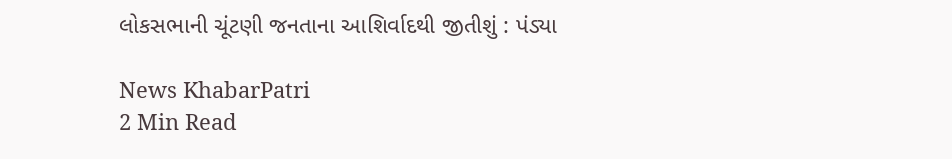લોકસભાની ચૂંટણી જનતાના આશિર્વાદથી જીતીશું : પંડ્યા

News KhabarPatri
2 Min Read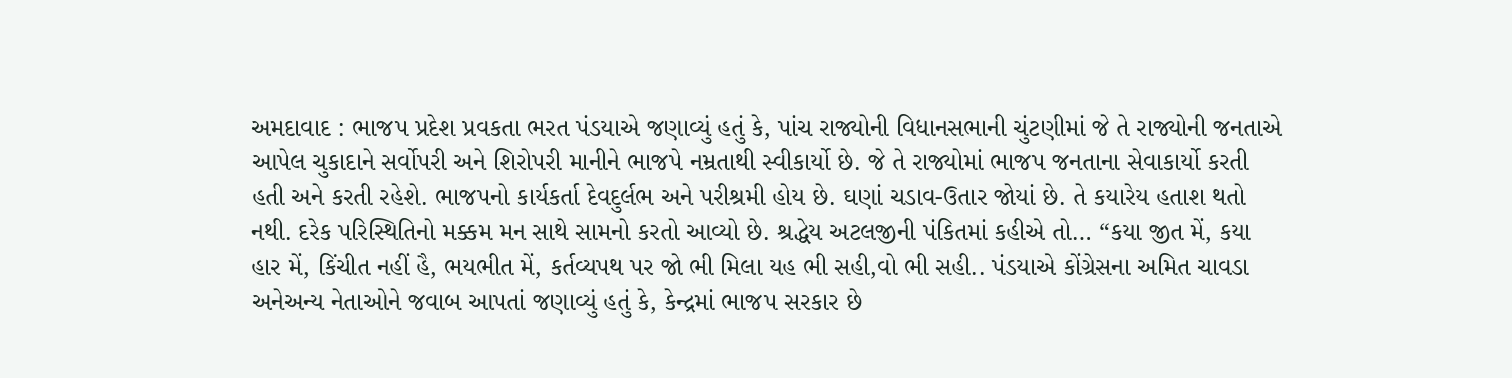અમદાવાદ : ભાજપ પ્રદેશ પ્રવકતા ભરત પંડયાએ જણાવ્યું હતું કે, પાંચ રાજ્યોની વિધાનસભાની ચુંટણીમાં જે તે રાજ્યોની જનતાએ આપેલ ચુકાદાને સર્વોપરી અને શિરોપરી માનીને ભાજપે નમ્રતાથી સ્વીકાર્યો છે. જે તે રાજ્યોમાં ભાજપ જનતાના સેવાકાર્યો કરતી હતી અને કરતી રહેશે. ભાજપનો કાર્યકર્તા દેવદુર્લભ અને પરીશ્રમી હોય છે. ઘણાં ચડાવ-ઉતાર જોયાં છે. તે કયારેય હતાશ થતો નથી. દરેક પરિસ્થિતિનો મક્કમ મન સાથે સામનો કરતો આવ્યો છે. શ્રદ્ધેય અટલજીની પંકિતમાં કહીએ તો… “કયા જીત મેં, કયા હાર મેં, કિંચીત નહીં હૈ, ભયભીત મેં, કર્તવ્યપથ પર જો ભી મિલા યહ ભી સહી,વો ભી સહી.. પંડયાએ કોંગ્રેસના અમિત ચાવડા અનેઅન્ય નેતાઓને જવાબ આપતાં જણાવ્યું હતું કે, કેન્દ્રમાં ભાજપ સરકાર છે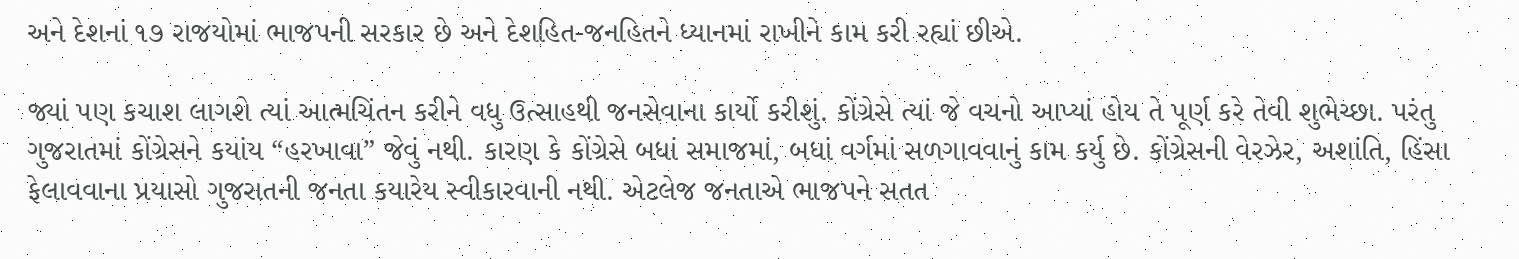અને દેશનાં ૧૭ રાજયોમાં ભાજપની સરકાર છે અને દેશહિત-જનહિતને ધ્યાનમાં રાખીને કામ કરી રહ્યાં છીએ.

જ્યાં પણ કચાશ લાગશે ત્યાં આત્મચિંતન કરીને વધુ ઉત્સાહથી જનસેવાના કાર્યો કરીશું. કોંગ્રેસે ત્યાં જે વચનો આપ્યાં હોય તે પૂર્ણ કરે તેવી શુભેચ્છા. પરંતુ ગુજરાતમાં કોંગ્રેસને કયાંય “હરખાવા” જેવું નથી. કારણ કે કોંગ્રેસે બધાં સમાજમાં, બધાં વર્ગમાં સળગાવવાનું કામ કર્યુ છે. કોંગ્રેસની વેરઝેર, અશાંતિ, હિંસા ફેલાવવાના પ્રયાસો ગુજરાતની જનતા કયારેય સ્વીકારવાની નથી. એટલેજ જનતાએ ભાજપને સતત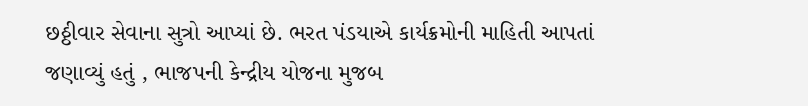છઠ્ઠીવાર સેવાના સુત્રો આપ્યાં છે. ભરત પંડયાએ કાર્યક્રમોની માહિતી આપતાં જણાવ્યું હતું , ભાજપની કેન્દ્રીય યોજના મુજબ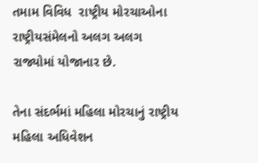તમામ વિવિધ  રાષ્ટ્રીય મોરચાઓના રાષ્ટ્રીયસંમેલનો અલગ અલગ રાજ્યોમાં યોજાનાર છે.

તેના સંદર્ભમાં મહિલા મોરચાનું રાષ્ટ્રીય મહિલા અધિવેશન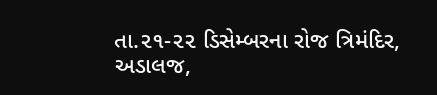તા.૨૧-૨૨ ડિસેમ્બરના રોજ ત્રિમંદિર, અડાલજ,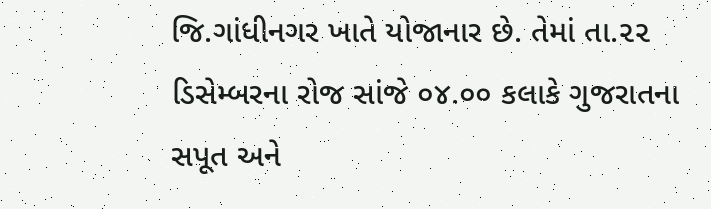જિ.ગાંધીનગર ખાતે યોજાનાર છે. તેમાં તા.૨૨ ડિસેમ્બરના રોજ સાંજે ૦૪.૦૦ કલાકે ગુજરાતના સપૂત અને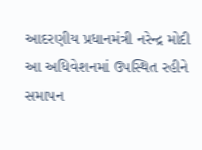આદરણીય પ્રધાનમંત્રી નરેન્દ્ર મોદી આ અધિવેશનમાં ઉપસ્થિત રહીને સમાપન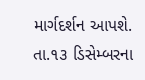માર્ગદર્શન આપશે. તા.૧૩ ડિસેમ્બરના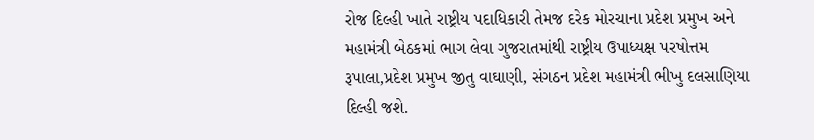રોજ દિલ્હી ખાતે રાષ્ટ્રીય પદાધિકારી તેમજ દરેક મોરચાના પ્રદેશ પ્રમુખ અને મહામંત્રી બેઠકમાં ભાગ લેવા ગુજરાતમાંથી રાષ્ટ્રીય ઉપાધ્યક્ષ પરષોત્તમ રૂપાલા,પ્રદેશ પ્રમુખ જીતુ વાઘાણી, સંગઠન પ્રદેશ મહામંત્રી ભીખુ દલસાણિયા દિલ્હી જશે.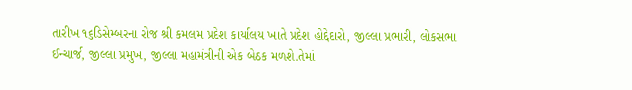તારીખ ૧૬ડિસેમ્બરના રોજ શ્રી કમલમ પ્રદેશ કાર્યાલય ખાતે પ્રદેશ હોદ્દેદારો, જીલ્લા પ્રભારી, લોકસભા ઈન્ચાર્જ, જીલ્લા પ્રમુખ, જીલ્લા મહામંત્રીની એક બેઠક મળશે.તેમાં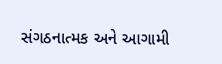સંગઠનાત્મક અને આગામી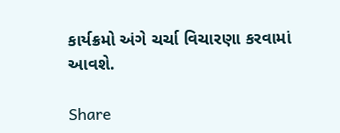કાર્યક્રમો અંગે ચર્ચા વિચારણા કરવામાં આવશે.

Share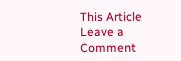This Article
Leave a Comment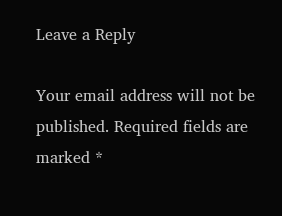Leave a Reply

Your email address will not be published. Required fields are marked *